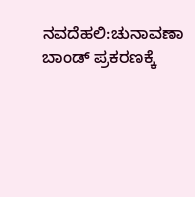ನವದೆಹಲಿ:ಚುನಾವಣಾ ಬಾಂಡ್ ಪ್ರಕರಣಕ್ಕೆ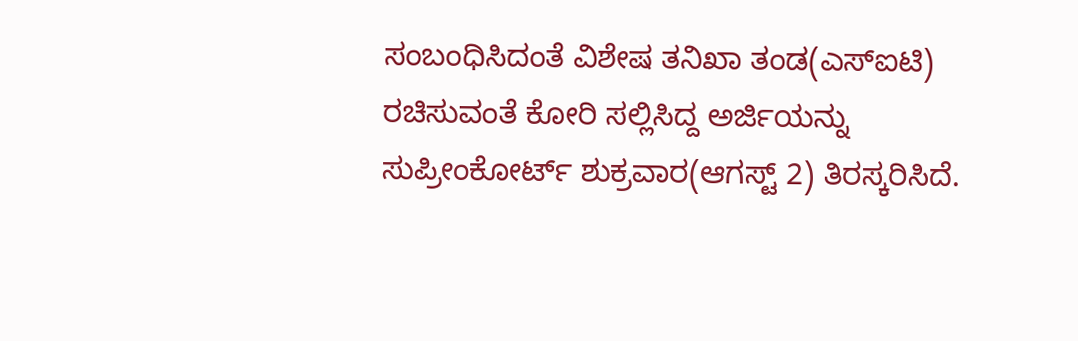ಸಂಬಂಧಿಸಿದಂತೆ ವಿಶೇಷ ತನಿಖಾ ತಂಡ(ಎಸ್ಐಟಿ) ರಚಿಸುವಂತೆ ಕೋರಿ ಸಲ್ಲಿಸಿದ್ದ ಅರ್ಜಿಯನ್ನು ಸುಪ್ರೀಂಕೋರ್ಟ್ ಶುಕ್ರವಾರ(ಆಗಸ್ಟ್ 2) ತಿರಸ್ಕರಿಸಿದೆ.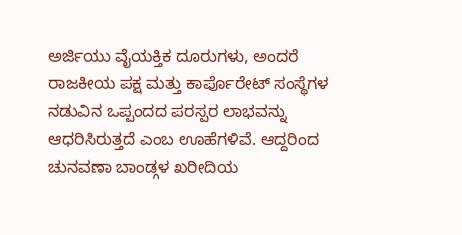ಅರ್ಜಿಯು ವೈಯಕ್ತಿಕ ದೂರುಗಳು, ಅಂದರೆ ರಾಜಕೀಯ ಪಕ್ಷ ಮತ್ತು ಕಾರ್ಪೊರೇಟ್ ಸಂಸ್ಥೆಗಳ ನಡುವಿನ ಒಪ್ಪಂದದ ಪರಸ್ಪರ ಲಾಭವನ್ನು ಆಧರಿಸಿರುತ್ತದೆ ಎಂಬ ಊಹೆಗಳಿವೆ. ಆದ್ದರಿಂದ ಚುನವಣಾ ಬಾಂಡ್ಗಳ ಖರೀದಿಯ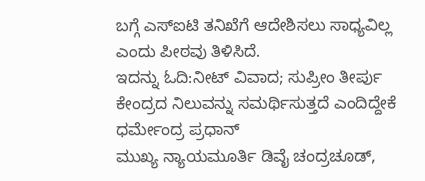ಬಗ್ಗೆ ಎಸ್ಐಟಿ ತನಿಖೆಗೆ ಆದೇಶಿಸಲು ಸಾಧ್ಯವಿಲ್ಲ ಎಂದು ಪೀಠವು ತಿಳಿಸಿದೆ.
ಇದನ್ನು ಓದಿ:ನೀಟ್ ವಿವಾದ; ಸುಪ್ರೀಂ ತೀರ್ಪು ಕೇಂದ್ರದ ನಿಲುವನ್ನು ಸಮರ್ಥಿಸುತ್ತದೆ ಎಂದಿದ್ದೇಕೆ ಧರ್ಮೇಂದ್ರ ಪ್ರಧಾನ್
ಮುಖ್ಯ ನ್ಯಾಯಮೂರ್ತಿ ಡಿವೈ ಚಂದ್ರಚೂಡ್,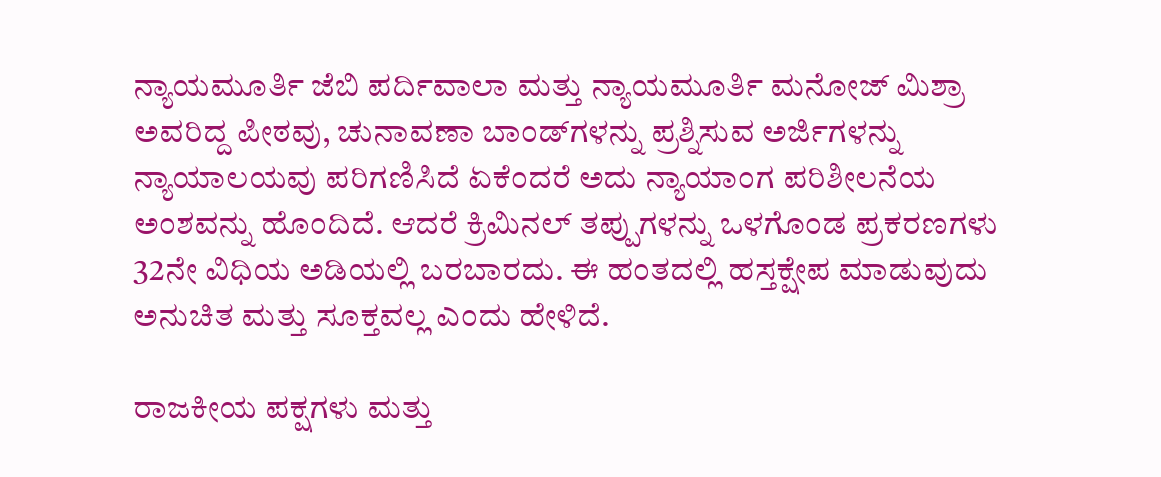ನ್ಯಾಯಮೂರ್ತಿ ಜೆಬಿ ಪರ್ದಿವಾಲಾ ಮತ್ತು ನ್ಯಾಯಮೂರ್ತಿ ಮನೋಜ್ ಮಿಶ್ರಾ ಅವರಿದ್ದ ಪೀಠವು, ಚುನಾವಣಾ ಬಾಂಡ್‌ಗಳನ್ನು ಪ್ರಶ್ನಿಸುವ ಅರ್ಜಿಗಳನ್ನು ನ್ಯಾಯಾಲಯವು ಪರಿಗಣಿಸಿದೆ ಏಕೆಂದರೆ ಅದು ನ್ಯಾಯಾಂಗ ಪರಿಶೀಲನೆಯ ಅಂಶವನ್ನು ಹೊಂದಿದೆ. ಆದರೆ ಕ್ರಿಮಿನಲ್ ತಪ್ಪುಗಳನ್ನು ಒಳಗೊಂಡ ಪ್ರಕರಣಗಳು 32ನೇ ವಿಧಿಯ ಅಡಿಯಲ್ಲಿ ಬರಬಾರದು. ಈ ಹಂತದಲ್ಲಿ ಹಸ್ತಕ್ಷೇಪ ಮಾಡುವುದು ಅನುಚಿತ ಮತ್ತು ಸೂಕ್ತವಲ್ಲ ಎಂದು ಹೇಳಿದೆ.

ರಾಜಕೀಯ ಪಕ್ಷಗಳು ಮತ್ತು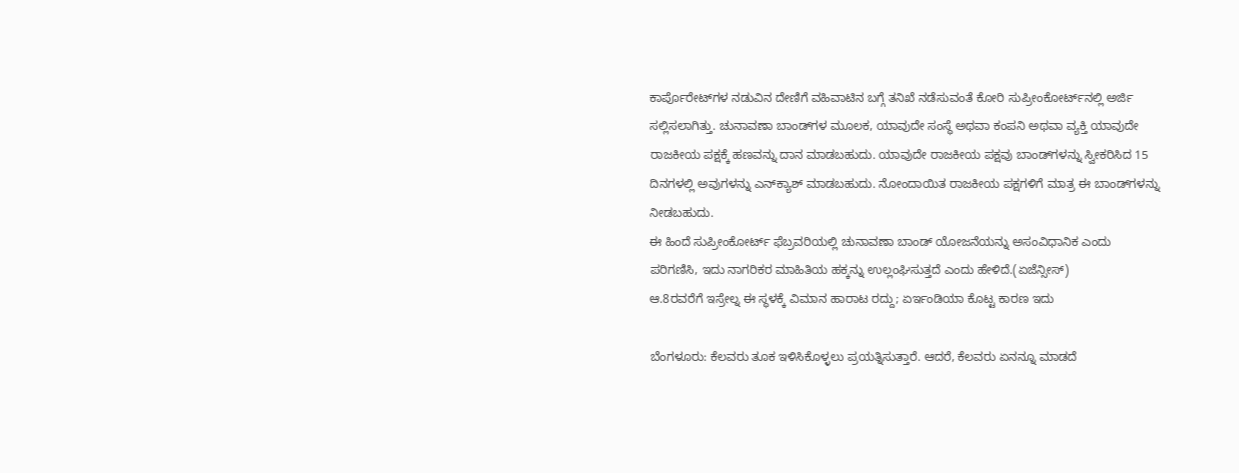ಕಾರ್ಪೊರೇಟ್‌ಗಳ ನಡುವಿನ ದೇಣಿಗೆ ವಹಿವಾಟಿನ ಬಗ್ಗೆ ತನಿಖೆ ನಡೆಸುವಂತೆ ಕೋರಿ ಸುಪ್ರೀಂಕೋರ್ಟ್‌ನಲ್ಲಿ ಅರ್ಜಿ ಸಲ್ಲಿಸಲಾಗಿತ್ತು. ಚುನಾವಣಾ ಬಾಂಡ್‌ಗಳ ಮೂಲಕ, ಯಾವುದೇ ಸಂಸ್ಥೆ ಅಥವಾ ಕಂಪನಿ ಅಥವಾ ವ್ಯಕ್ತಿ ಯಾವುದೇ ರಾಜಕೀಯ ಪಕ್ಷಕ್ಕೆ ಹಣವನ್ನು ದಾನ ಮಾಡಬಹುದು. ಯಾವುದೇ ರಾಜಕೀಯ ಪಕ್ಷವು ಬಾಂಡ್‌ಗಳನ್ನು ಸ್ವೀಕರಿಸಿದ 15 ದಿನಗಳಲ್ಲಿ ಅವುಗಳನ್ನು ಎನ್‌ಕ್ಯಾಶ್ ಮಾಡಬಹುದು. ನೋಂದಾಯಿತ ರಾಜಕೀಯ ಪಕ್ಷಗಳಿಗೆ ಮಾತ್ರ ಈ ಬಾಂಡ್‌ಗಳನ್ನು ನೀಡಬಹುದು.
ಈ ಹಿಂದೆ ಸುಪ್ರೀಂಕೋರ್ಟ್ ಫೆಬ್ರವರಿಯಲ್ಲಿ ಚುನಾವಣಾ ಬಾಂಡ್ ಯೋಜನೆಯನ್ನು ಅಸಂವಿಧಾನಿಕ ಎಂದು ಪರಿಗಣಿಸಿ, ಇದು ನಾಗರಿಕರ ಮಾಹಿತಿಯ ಹಕ್ಕನ್ನು ಉಲ್ಲಂಘಿಸುತ್ತದೆ ಎಂದು ಹೇಳಿದೆ.(ಏಜೆನ್ಸೀಸ್)
ಆ.8ರವರೆಗೆ ಇಸ್ರೇಲ್ನ ಈ ಸ್ಥಳಕ್ಕೆ ವಿಮಾನ ಹಾರಾಟ ರದ್ದು; ಏರ್ಇಂಡಿಯಾ ಕೊಟ್ಟ ಕಾರಣ ಇದು

ಬೆಂಗಳೂರು: ಕೆಲವರು ತೂಕ ಇಳಿಸಿಕೊಳ್ಳಲು ಪ್ರಯತ್ನಿಸುತ್ತಾರೆ. ಆದರೆ, ಕೆಲವರು ಏನನ್ನೂ ಮಾಡದೆ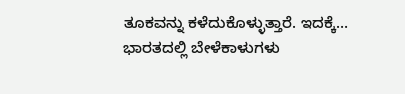ತೂಕವನ್ನು ಕಳೆದುಕೊಳ್ಳುತ್ತಾರೆ. ಇದಕ್ಕೆ…
ಭಾರತದಲ್ಲಿ ಬೇಳೆಕಾಳುಗಳು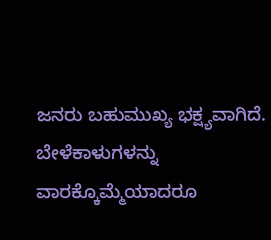ಜನರು ಬಹುಮುಖ್ಯ ಭಕ್ಷ್ಯವಾಗಿದೆ. ಬೇಳೆಕಾಳುಗಳನ್ನು ವಾರಕ್ಕೊಮ್ಮೆಯಾದರೂ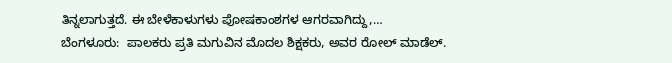ತಿನ್ನಲಾಗುತ್ತದೆ. ಈ ಬೇಳೆಕಾಳುಗಳು ಪೋಷಕಾಂಶಗಳ ಆಗರವಾಗಿದ್ದು,…
ಬೆಂಗಳೂರು:  ಪಾಲಕರು ಪ್ರತಿ ಮಗುವಿನ ಮೊದಲ ಶಿಕ್ಷಕರು, ಅವರ ರೋಲ್ ಮಾಡೆಲ್.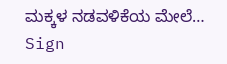ಮಕ್ಕಳ ನಡವಳಿಕೆಯ ಮೇಲೆ…
Sign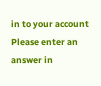in to your account
Please enter an answer in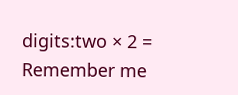digits:two × 2 =
Remember me